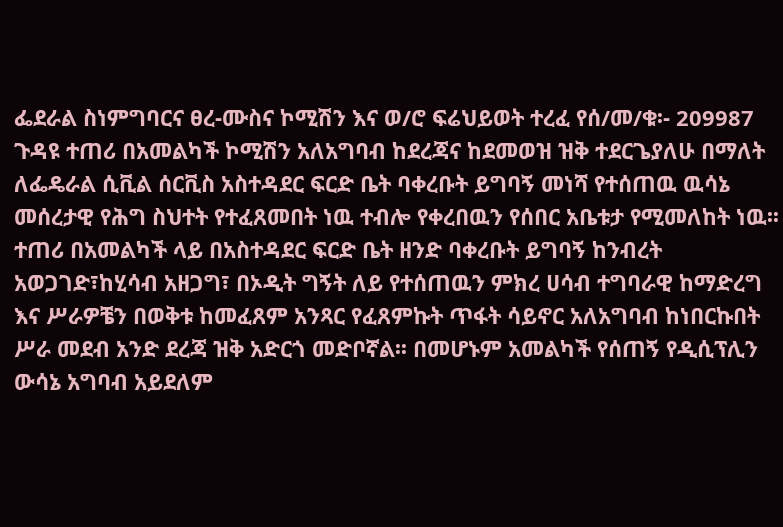ፌደራል ስነምግባርና ፀረ-ሙስና ኮሚሽን እና ወ/ሮ ፍሬህይወት ተረፈ የሰ/መ/ቁ፡- 209987
ጉዳዩ ተጠሪ በአመልካች ኮሚሽን አለአግባብ ከደረጃና ከደመወዝ ዝቅ ተደርጌያለሁ በማለት ለፌዴራል ሲቪል ሰርቪስ አስተዳደር ፍርድ ቤት ባቀረቡት ይግባኝ መነሻ የተሰጠዉ ዉሳኔ መሰረታዊ የሕግ ስህተት የተፈጸመበት ነዉ ተብሎ የቀረበዉን የሰበር አቤቱታ የሚመለከት ነዉ፡፡ ተጠሪ በአመልካች ላይ በአስተዳደር ፍርድ ቤት ዘንድ ባቀረቡት ይግባኝ ከንብረት አወጋገድ፣ከሂሳብ አዘጋግ፣ በኦዲት ግኝት ለይ የተሰጠዉን ምክረ ሀሳብ ተግባራዊ ከማድረግ እና ሥራዎቼን በወቅቱ ከመፈጸም አንጻር የፈጸምኩት ጥፋት ሳይኖር አለአግባብ ከነበርኩበት ሥራ መደብ አንድ ደረጃ ዝቅ አድርጎ መድቦኛል፡፡ በመሆኑም አመልካች የሰጠኝ የዲሲፕሊን ውሳኔ አግባብ አይደለም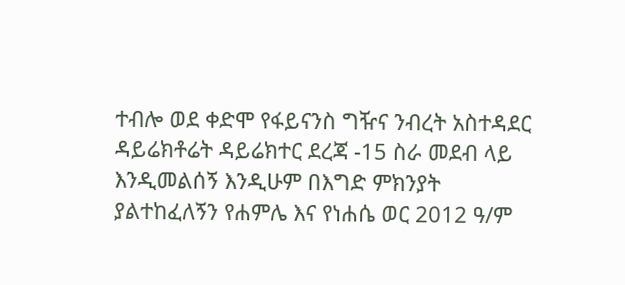ተብሎ ወደ ቀድሞ የፋይናንስ ግዥና ንብረት አስተዳደር ዳይሬክቶሬት ዳይሬክተር ደረጃ -15 ስራ መደብ ላይ እንዲመልሰኝ እንዲሁም በእግድ ምክንያት ያልተከፈለኝን የሐምሌ እና የነሐሴ ወር 2012 ዓ/ም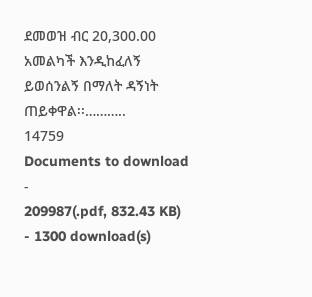ደመወዝ ብር 20,300.00 አመልካች እንዲከፈለኝ ይወሰንልኝ በማለት ዳኝነት ጠይቀዋል፡፡………..
14759
Documents to download
-
209987(.pdf, 832.43 KB) - 1300 download(s)